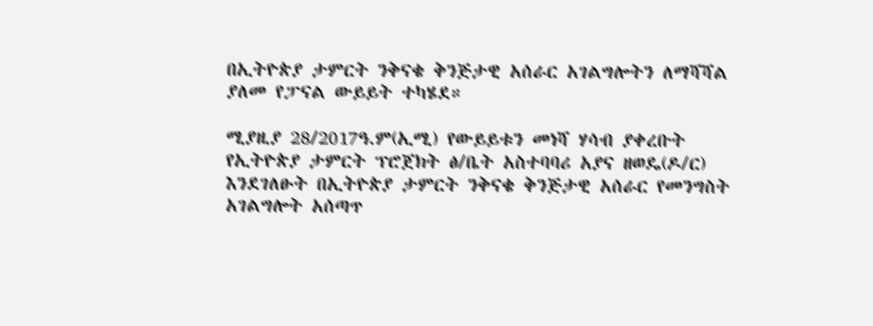በኢትዮጵያ ታምርት ንቅናቄ ቅንጅታዊ አሰራር አገልግሎትን ለማሻሻል ያለመ የፓናል ውይይት ተካሄደ።

ሚያዚያ 28/2017ዓ.ም(ኢሚ) የውይይቱን መነሻ ሃሳብ ያቀረቡት የኢትዮጵያ ታምርት ፕሮጀክት ፅ/ቤት አስተባባሪ አያና ዘወዴ(ዶ/ር) እንደገለፁት በኢትዮጵያ ታምርት ንቅናቄ ቅንጅታዊ አሰራር የመንግስት አገልግሎት አሰጣጥ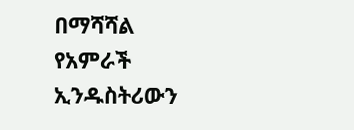በማሻሻል የአምራች ኢንዱስትሪውን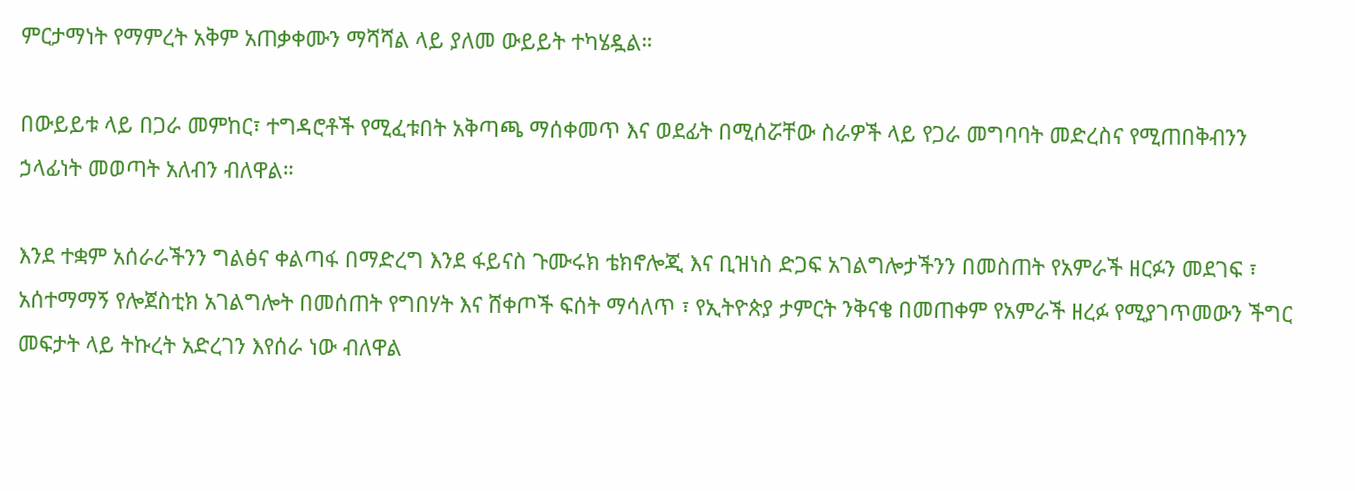ምርታማነት የማምረት አቅም አጠቃቀሙን ማሻሻል ላይ ያለመ ውይይት ተካሄዷል።

በውይይቱ ላይ በጋራ መምከር፣ ተግዳሮቶች የሚፈቱበት አቅጣጫ ማሰቀመጥ እና ወደፊት በሚሰሯቸው ስራዎች ላይ የጋራ መግባባት መድረስና የሚጠበቅብንን ኃላፊነት መወጣት አለብን ብለዋል።

እንደ ተቋም አሰራራችንን ግልፅና ቀልጣፋ በማድረግ እንደ ፋይናስ ጉሙሩክ ቴክኖሎጂ እና ቢዝነስ ድጋፍ አገልግሎታችንን በመስጠት የአምራች ዘርፉን መደገፍ ፣ አሰተማማኝ የሎጀስቲክ አገልግሎት በመሰጠት የግበሃት እና ሸቀጦች ፍሰት ማሳለጥ ፣ የኢትዮጵያ ታምርት ንቅናቄ በመጠቀም የአምራች ዘረፉ የሚያገጥመውን ችግር መፍታት ላይ ትኩረት አድረገን እየሰራ ነው ብለዋል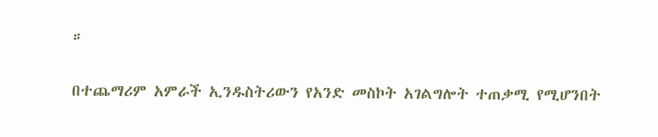።

በተጨማሪም አምራች ኢንዱስትሪውን የአንድ መስኮት አገልግሎት ተጠቃሚ የሚሆንበት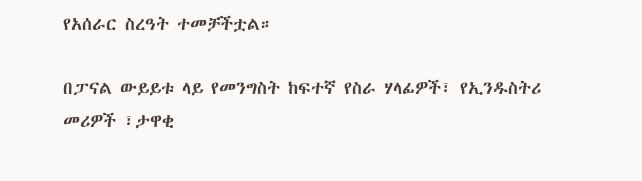የአሰራር ስረዓት ተመቻችቷል።

በፓናል ውይይቱ ላይ የመንግስት ከፍተኛ የስራ ሃላፊዎች፣ የኢንዱስትሪ መሪዎች ፣ታዋቂ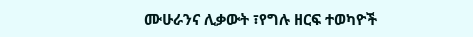ሙሁራንና ሊቃውት ፣የግሉ ዘርፍ ተወካዮች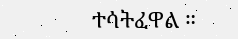ተሳትፈዋል ።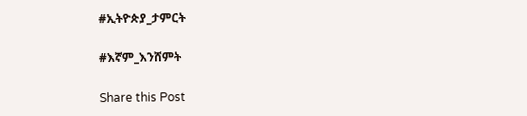#ኢትዮጵያ_ታምርት

#እኛም_እንሸምት

Share this Post